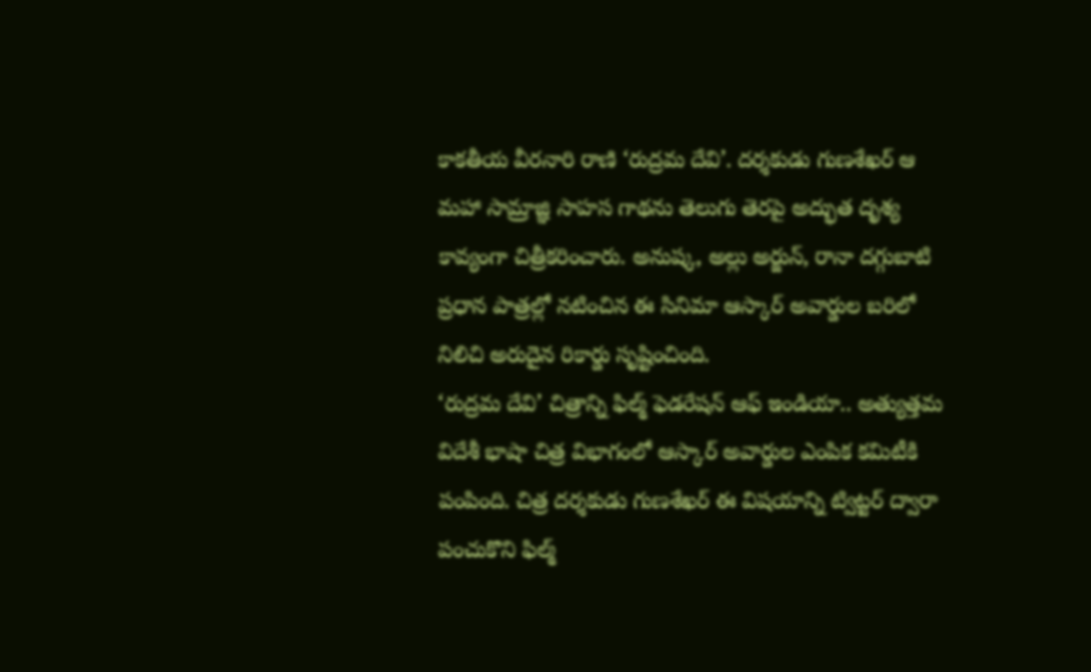కాకతీయ వీరనారి రాణి ‘రుద్రమ దేవి’. దర్శకుడు గుణశేఖర్ ఆ మహా సామ్రాజ్ఞి సాహస గాథను తెలుగు తెరపై అద్భుత దృశ్య కావ్యంగా చిత్రీకరించారు. అనుష్క, అల్లు అర్జున్, రానా దగ్గుబాటి ప్రధాన పాత్రల్లో నటించిన ఈ సినిమా ఆస్కార్ అవార్డుల బరిలో నిలిచి అరుదైన రికార్డు సృష్టించింది.
‘రుద్రమ దేవి’ చిత్రాన్ని ఫిల్మ్ ఫెడరేషన్ ఆఫ్ ఇండియా.. అత్యుత్తమ విదేశీ భాషా చిత్ర విభాగంలో ఆస్కార్ అవార్డుల ఎంపిక కమిటీకి పంపింది. చిత్ర దర్శకుడు గుణశేఖర్ ఈ విషయాన్ని ట్విట్టర్ ద్వారా పంచుకొని ఫిల్మ్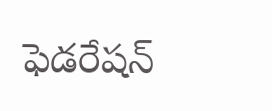ఫెడరేషన్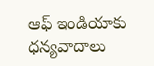ఆఫ్ ఇండియాకు ధన్యవాదాలు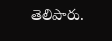తెలిపారు.